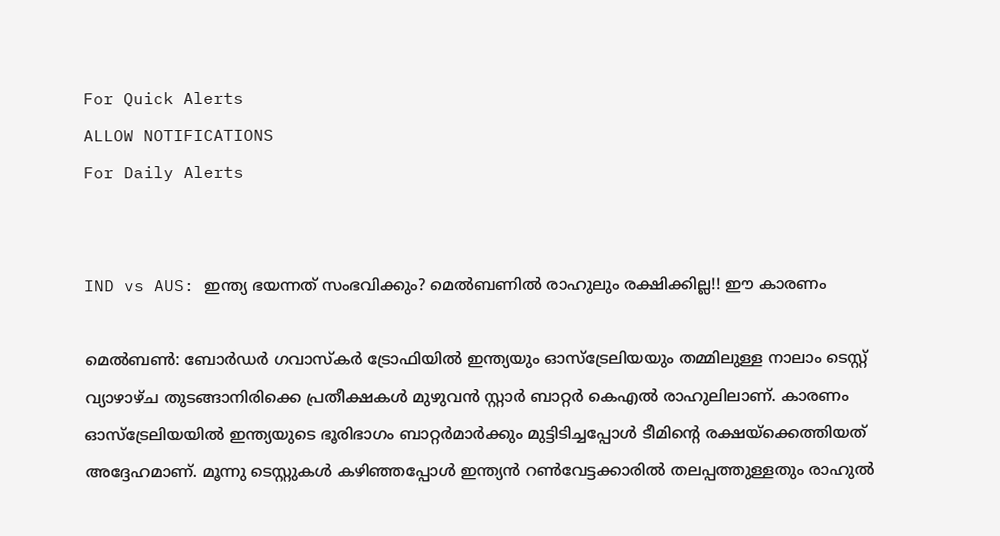For Quick Alerts
ALLOW NOTIFICATIONS
For Daily Alerts


IND vs AUS: ഇന്ത്യ ഭയന്നത് സംഭവിക്കും? മെല്‍ബണില്‍ രാഹുലും രക്ഷിക്കില്ല!! ഈ കാരണം

മെല്‍ബണ്‍: ബോര്‍ഡര്‍ ഗവാസ്‌കര്‍ ട്രോഫിയില്‍ ഇന്ത്യയും ഓസ്‌ട്രേലിയയും തമ്മിലുള്ള നാലാം ടെസ്റ്റ് വ്യാഴാഴ്ച തുടങ്ങാനിരിക്കെ പ്രതീക്ഷകള്‍ മുഴുവന്‍ സ്റ്റാര്‍ ബാറ്റര്‍ കെഎല്‍ രാഹുലിലാണ്. കാരണം ഓസ്‌ട്രേലിയയില്‍ ഇന്ത്യയുടെ ഭൂരിഭാഗം ബാറ്റര്‍മാര്‍ക്കും മുട്ടിടിച്ചപ്പോള്‍ ടീമിന്റെ രക്ഷയ്‌ക്കെത്തിയത് അദ്ദേഹമാണ്. മൂന്നു ടെസ്റ്റുകള്‍ കഴിഞ്ഞപ്പോള്‍ ഇന്ത്യന്‍ റണ്‍വേട്ടക്കാരില്‍ തലപ്പത്തുള്ളതും രാഹുല്‍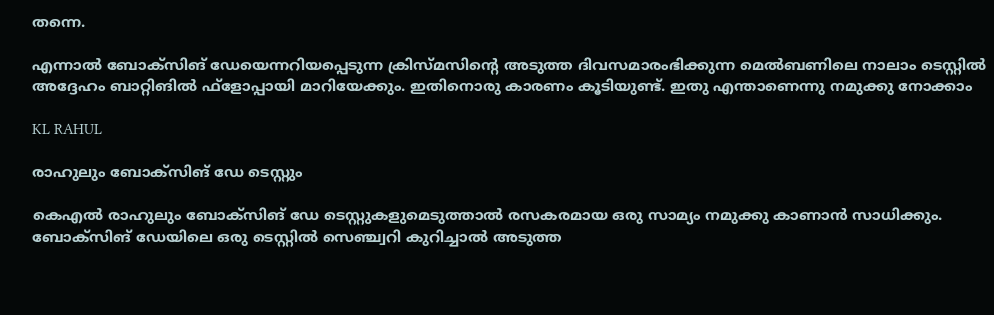തന്നെ.

എന്നാല്‍ ബോക്‌സിങ് ഡേയെന്നറിയപ്പെടുന്ന ക്രിസ്മസിന്റെ അടുത്ത ദിവസമാരംഭിക്കുന്ന മെല്‍ബണിലെ നാലാം ടെസ്റ്റില്‍ അദ്ദേഹം ബാറ്റിങില്‍ ഫ്‌ളോപ്പായി മാറിയേക്കും. ഇതിനൊരു കാരണം കൂടിയുണ്ട്. ഇതു എന്താണെന്നു നമുക്കു നോക്കാം

KL RAHUL

രാഹുലും ബോക്‌സിങ് ഡേ ടെസ്റ്റും

കെഎല്‍ രാഹുലും ബോക്‌സിങ് ഡേ ടെസ്റ്റുകളുമെടുത്താല്‍ രസകരമായ ഒരു സാമ്യം നമുക്കു കാണാന്‍ സാധിക്കും. ബോക്‌സിങ് ഡേയിലെ ഒരു ടെസ്റ്റില്‍ സെഞ്ച്വറി കുറിച്ചാല്‍ അടുത്ത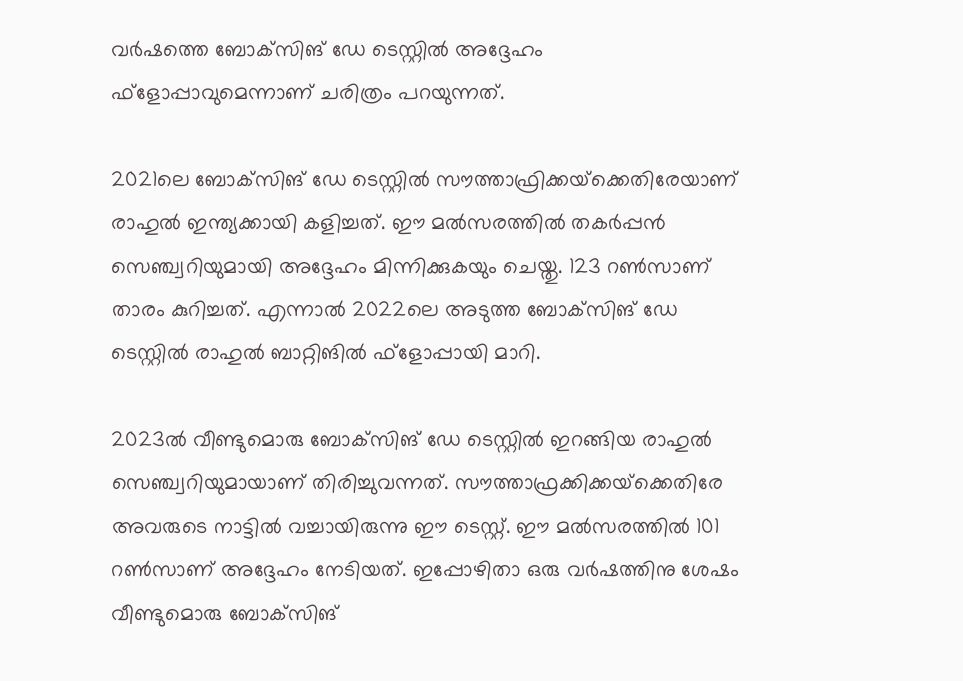വര്‍ഷത്തെ ബോക്‌സിങ് ഡേ ടെസ്റ്റില്‍ അദ്ദേഹം ഫ്‌ളോപ്പാവുമെന്നാണ് ചരിത്രം പറയുന്നത്.

2021ലെ ബോക്‌സിങ് ഡേ ടെസ്റ്റില്‍ സൗത്താഫ്രിക്കയ്‌ക്കെതിരേയാണ് രാഹുല്‍ ഇന്ത്യക്കായി കളിച്ചത്. ഈ മല്‍സരത്തില്‍ തകര്‍പ്പന്‍ സെഞ്ച്വറിയുമായി അദ്ദേഹം മിന്നിക്കുകയും ചെയ്തു. 123 റണ്‍സാണ് താരം കുറിച്ചത്. എന്നാല്‍ 2022ലെ അടുത്ത ബോക്‌സിങ് ഡേ ടെസ്റ്റില്‍ രാഹുല്‍ ബാറ്റിങില്‍ ഫ്‌ളോപ്പായി മാറി.

2023ല്‍ വീണ്ടുമൊരു ബോക്‌സിങ് ഡേ ടെസ്റ്റില്‍ ഇറങ്ങിയ രാഹുല്‍ സെഞ്ച്വറിയുമായാണ് തിരിച്ചുവന്നത്. സൗത്താഫ്രക്കിക്കയ്‌ക്കെതിരേ അവരുടെ നാട്ടില്‍ വച്ചായിരുന്നു ഈ ടെസ്റ്റ്. ഈ മല്‍സരത്തില്‍ 101 റണ്‍സാണ് അദ്ദേഹം നേടിയത്. ഇപ്പോഴിതാ ഒരു വര്‍ഷത്തിനു ശേഷം വീണ്ടുമൊരു ബോക്‌സിങ്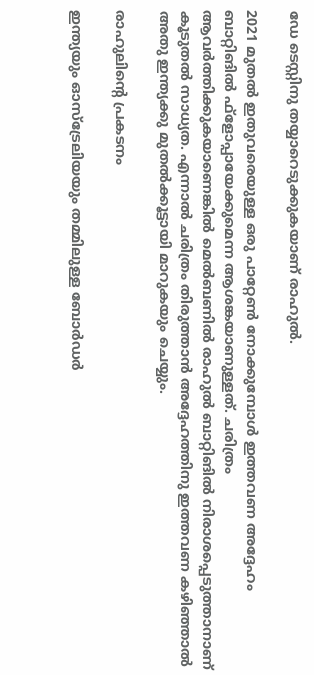ഡേ ടെസ്റ്റിനു തയ്യാറെടുക്കുകയാണ് രാഹുല്‍.

2021 മുതല്‍ ഇതുവരെയുള്ള ഒരു പാറ്റേണ്‍ നോക്കുമ്പോള്‍ ഇത്തവണ അദ്ദേഹം ബാറ്റിങില്‍ ഫ്‌ളോപ്പായേക്കുമെന്ന ആശങ്കയാണുള്ളത്. ചരിത്രം ആവര്‍ത്തിക്കുകയാണെങ്കില്‍ മെല്‍ബണില്‍ രാഹുല്‍ ബാറ്റിങില്‍ നിരാശപ്പെടുത്താനാണ് കൂടുതല്‍ സാധ്യത. എന്നാല്‍ ചരിത്രം തിരുത്താന്‍ അദ്ദേഹത്തിനു ഇത്തവണ കഴിഞ്ഞാല്‍ അതു ഇന്ത്യക്കു മുതല്‍ക്കൂട്ടായി മാറുകയും ചെയ്യും.

രാഹുലിന്റെ പ്രകടനം

ഇന്ത്യയും ഓസ്‌ട്രേലിയയും തമ്മിലുള്ള ബോര്‍ഡര്‍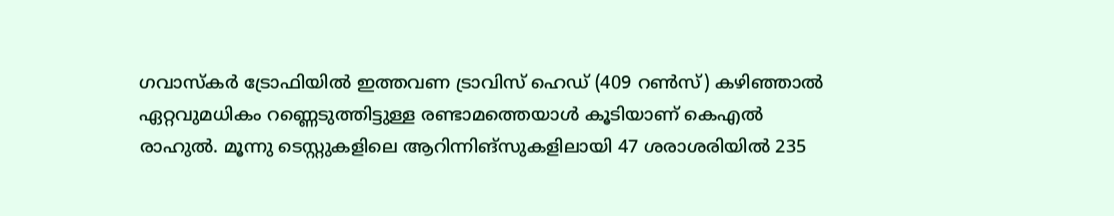ഗവാസ്‌കര്‍ ട്രോഫിയില്‍ ഇത്തവണ ട്രാവിസ് ഹെഡ് (409 റണ്‍സ്) കഴിഞ്ഞാല്‍ ഏറ്റവുമധികം റണ്ണെടുത്തിട്ടുള്ള രണ്ടാമത്തെയാള്‍ കൂടിയാണ് കെഎല്‍ രാഹുല്‍. മൂന്നു ടെസ്റ്റുകളിലെ ആറിന്നിങ്‌സുകളിലായി 47 ശരാശരിയില്‍ 235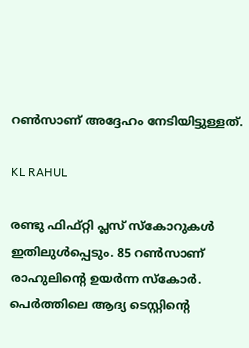റണ്‍സാണ് അദ്ദേഹം നേടിയിട്ടുള്ളത്.

KL RAHUL

രണ്ടു ഫിഫ്റ്റി പ്ലസ് സ്‌കോറുകള്‍ ഇതിലുള്‍പ്പെടും. 85 റണ്‍സാണ് രാഹുലിന്റെ ഉയര്‍ന്ന സ്‌കോര്‍. പെര്‍ത്തിലെ ആദ്യ ടെസ്റ്റിന്റെ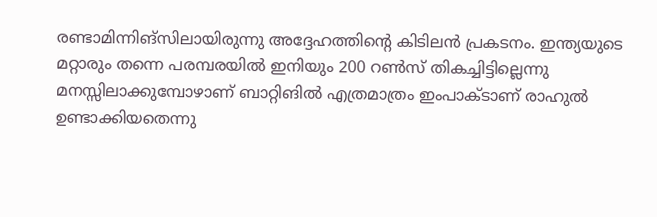രണ്ടാമിന്നിങ്‌സിലായിരുന്നു അദ്ദേഹത്തിന്റെ കിടിലന്‍ പ്രകടനം. ഇന്ത്യയുടെ മറ്റാരും തന്നെ പരമ്പരയില്‍ ഇനിയും 200 റണ്‍സ് തികച്ചിട്ടില്ലെന്നു മനസ്സിലാക്കുമ്പോഴാണ് ബാറ്റിങില്‍ എത്രമാത്രം ഇംപാക്ടാണ് രാഹുല്‍ ഉണ്ടാക്കിയതെന്നു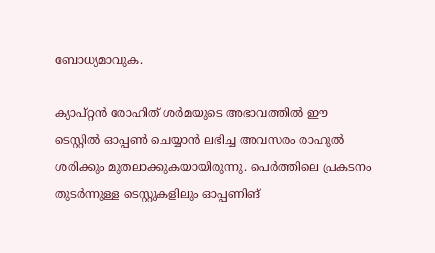ബോധ്യമാവുക.

ക്യാപ്റ്റന്‍ രോഹിത് ശര്‍മയുടെ അഭാവത്തില്‍ ഈ ടെസ്റ്റില്‍ ഓപ്പണ്‍ ചെയ്യാന്‍ ലഭിച്ച അവസരം രാഹുല്‍ ശരിക്കും മുതലാക്കുകയായിരുന്നു. പെര്‍ത്തിലെ പ്രകടനം തുടര്‍ന്നുള്ള ടെസ്റ്റുകളിലും ഓപ്പണിങ്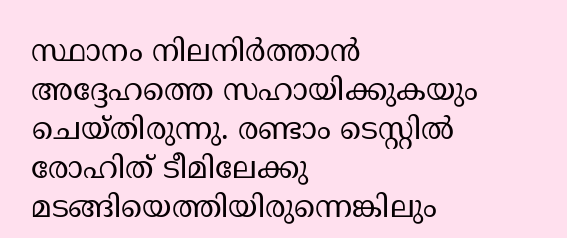സ്ഥാനം നിലനിര്‍ത്താന്‍ അദ്ദേഹത്തെ സഹായിക്കുകയും ചെയ്തിരുന്നു. രണ്ടാം ടെസ്റ്റില്‍ രോഹിത് ടീമിലേക്കു മടങ്ങിയെത്തിയിരുന്നെങ്കിലും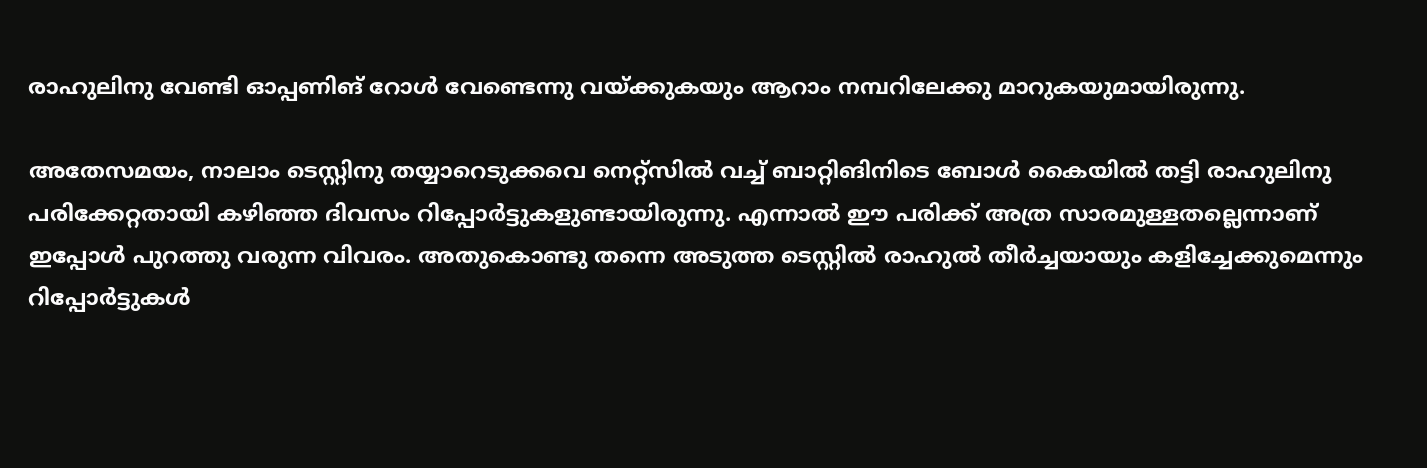രാഹുലിനു വേണ്ടി ഓപ്പണിങ് റോള്‍ വേണ്ടെന്നു വയ്ക്കുകയും ആറാം നമ്പറിലേക്കു മാറുകയുമായിരുന്നു.

അതേസമയം, നാലാം ടെസ്റ്റിനു തയ്യാറെടുക്കവെ നെറ്റ്‌സില്‍ വച്ച് ബാറ്റിങിനിടെ ബോള്‍ കൈയില്‍ തട്ടി രാഹുലിനു പരിക്കേറ്റതായി കഴിഞ്ഞ ദിവസം റിപ്പോര്‍ട്ടുകളുണ്ടായിരുന്നു. എന്നാല്‍ ഈ പരിക്ക് അത്ര സാരമുള്ളതല്ലെന്നാണ് ഇപ്പോള്‍ പുറത്തു വരുന്ന വിവരം. അതുകൊണ്ടു തന്നെ അടുത്ത ടെസ്റ്റില്‍ രാഹുല്‍ തീര്‍ച്ചയായും കളിച്ചേക്കുമെന്നും റിപ്പോര്‍ട്ടുകള്‍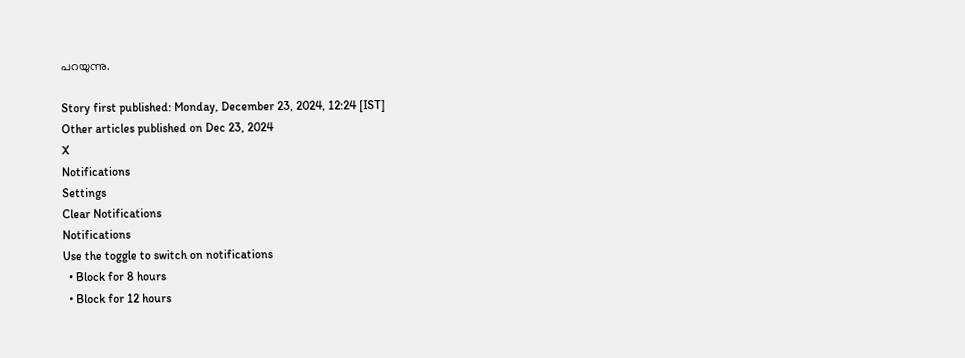പറയുന്നു.

Story first published: Monday, December 23, 2024, 12:24 [IST]
Other articles published on Dec 23, 2024
X
Notifications
Settings
Clear Notifications
Notifications
Use the toggle to switch on notifications
  • Block for 8 hours
  • Block for 12 hours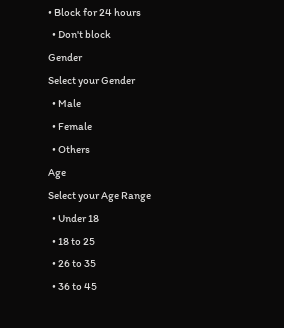• Block for 24 hours
  • Don't block
Gender
Select your Gender
  • Male
  • Female
  • Others
Age
Select your Age Range
  • Under 18
  • 18 to 25
  • 26 to 35
  • 36 to 45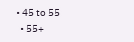• 45 to 55
  • 55+